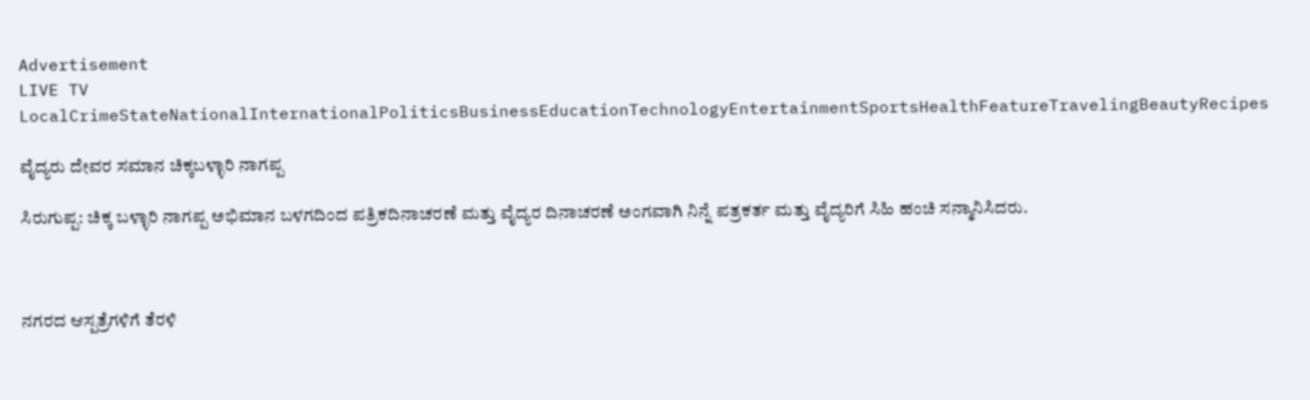Advertisement
LIVE TV LocalCrimeStateNationalInternationalPoliticsBusinessEducationTechnologyEntertainmentSportsHealthFeatureTravelingBeautyRecipes

ವೈದ್ಯರು ದೇವರ ಸಮಾನ ಚಿಕ್ಕಬಳ್ಳಾರಿ ನಾಗಪ್ಪ

ಸಿರುಗುಪ್ಪ: ಚಿಕ್ಕ ಬಳ್ಳಾರಿ ನಾಗಪ್ಪ ಅಭಿಮಾನ ಬಳಗದಿಂದ ಪತ್ರಿಕದಿನಾಚರಣೆ ಮತ್ತು ವೈದ್ಯರ ದಿನಾಚರಣೆ ಅಂಗವಾಗಿ ನಿನ್ನೆ ಪತ್ರಕರ್ತ ಮತ್ತು ವೈದ್ಯರಿಗೆ ಸಿಹಿ ಹಂಚಿ ಸನ್ಮಾನಿಸಿದರು.



ನಗರದ ಆಸ್ಪತ್ರೆಗಳಿಗೆ ತೆರಳಿ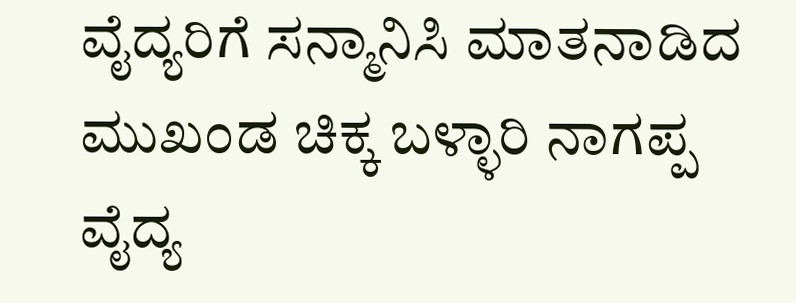ವೈದ್ಯರಿಗೆ ಸನ್ಮಾನಿಸಿ ಮಾತನಾಡಿದ ಮುಖಂಡ ಚಿಕ್ಕ ಬಳ್ಳಾರಿ ನಾಗಪ್ಪ
ವೈದ್ಯ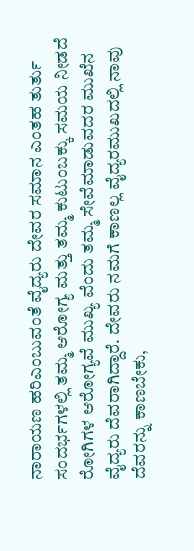ನಾರಾಯಣ ಹರಿಎಂಬುವಂತೆ ವೈದ್ಯರು ದೇವರ ಸಮಾನ ಎಂತಹ ತುರ್ತು ಸಂದರ್ಭಗಳಲ್ಲಿ ತಮ್ಮ ಆರೋಗ್ಯ ಮತ್ತು ತಮ್ಮ ಕುಟುಂಬಕ್ಕು ಸಮಯ ನೀಡದೆ ರೋಗಿಗಳ ಆರೋಗ್ಯವೆ ಮುಖ್ಯ ವೆಂದು ತಮ್ಮ ಸೇವೆಮಾಡುವದರ ಮುಖೆನ ವೈದ್ಯರು ದೆವರಾಗಿದ್ದಾರೆ. ದೇವರು ನಮಗೆ ಕಾಣಲ್ಲ ವೈದ್ಯರಮುಖದಲ್ಲಿ ನಾವು ದೆವರನ್ನು ಕಾಣಬೇಕು,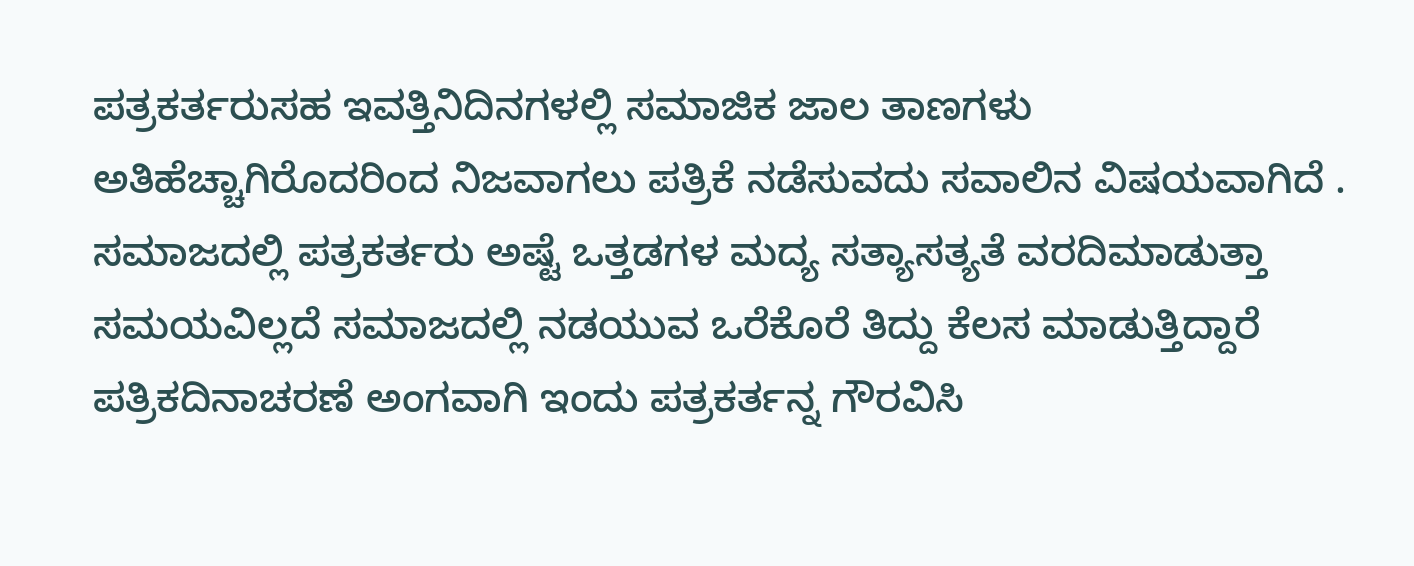ಪತ್ರಕರ್ತರುಸಹ ಇವತ್ತಿನಿದಿನಗಳಲ್ಲಿ ಸಮಾಜಿಕ ಜಾಲ ತಾಣಗಳು ಅತಿಹೆಚ್ಚಾಗಿರೊದರಿಂದ ನಿಜವಾಗಲು ಪತ್ರಿಕೆ ನಡೆಸುವದು ಸವಾಲಿನ ವಿಷಯವಾಗಿದೆ .
ಸಮಾಜದಲ್ಲಿ ಪತ್ರಕರ್ತರು ಅಷ್ಟೆ ಒತ್ತಡಗಳ ಮದ್ಯ ಸತ್ಯಾಸತ್ಯತೆ ವರದಿಮಾಡುತ್ತಾ ಸಮಯವಿಲ್ಲದೆ ಸಮಾಜದಲ್ಲಿ ನಡಯುವ ಒರೆಕೊರೆ ತಿದ್ದು ಕೆಲಸ ಮಾಡುತ್ತಿದ್ದಾರೆ ಪತ್ರಿಕದಿನಾಚರಣೆ ಅಂಗವಾಗಿ ಇಂದು ಪತ್ರಕರ್ತನ್ನ ಗೌರವಿಸಿ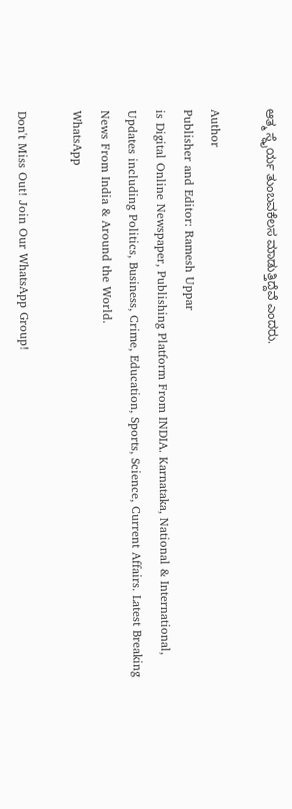ಆತ್ಮ ಸ್ಥೈರ್ಯ ತುಂಬವಕೆಲಸ ಮಾಡುತ್ತಿದ್ದೆವೆ ಎಂದರು.

Author
Publisher and Editor: Ramesh Uppar
is Digital Online Newspaper, Publishing Platform From INDIA. Karnataka, National & International, Updates including Politics, Business, Crime, Education, Sports, Science, Current Affairs. Latest Breaking News From India & Around the World.
WhatsApp

Don't Miss Out! Join Our WhatsApp Group!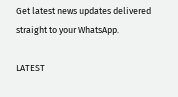Get latest news updates delivered straight to your WhatsApp.

LATEST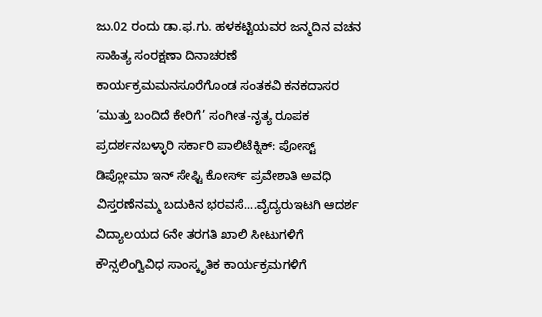ಜು.02 ರಂದು ಡಾ.ಫ.ಗು. ಹಳಕಟ್ಟಿಯವರ ಜನ್ಮದಿನ ವಚನ ಸಾಹಿತ್ಯ ಸಂರಕ್ಷಣಾ ದಿನಾಚರಣೆ ಕಾರ್ಯಕ್ರಮಮನಸೂರೆಗೊಂಡ ಸಂತಕವಿ ಕನಕದಾಸರ ‘ಮುತ್ತು ಬಂದಿದೆ ಕೇರಿಗೆ’ ಸಂಗೀತ-ನೃತ್ಯ ರೂಪಕ ಪ್ರದರ್ಶನಬಳ್ಳಾರಿ ಸರ್ಕಾರಿ ಪಾಲಿಟೆಕ್ನಿಕ್: ಪೋಸ್ಟ್ ಡಿಪ್ಲೋಮಾ ಇನ್ ಸೇಫ್ಟಿ ಕೋರ್ಸ್ ಪ್ರವೇಶಾತಿ ಅವಧಿ ವಿಸ್ತರಣೆನಮ್ಮ ಬದುಕಿನ ಭರವಸೆ....ವೈದ್ಯರುಇಟಗಿ ಆದರ್ಶ ವಿದ್ಯಾಲಯದ 6ನೇ ತರಗತಿ ಖಾಲಿ ಸೀಟುಗಳಿಗೆ ಕೌನ್ಸಲಿಂಗ್ವಿವಿಧ ಸಾಂಸ್ಕೃತಿಕ ಕಾರ್ಯಕ್ರಮಗಳಿಗೆ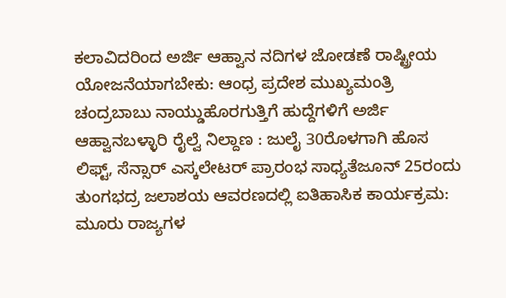ಕಲಾವಿದರಿಂದ ಅರ್ಜಿ ಆಹ್ವಾನ ನದಿಗಳ ಜೋಡಣೆ ರಾಷ್ಟ್ರೀಯ ಯೋಜನೆಯಾಗಬೇಕು: ಆಂಧ್ರ ಪ್ರದೇಶ ಮುಖ್ಯಮಂತ್ರಿ ಚಂದ್ರಬಾಬು ನಾಯ್ಡುಹೊರಗುತ್ತಿಗೆ ಹುದ್ದೆಗಳಿಗೆ ಅರ್ಜಿ ಆಹ್ವಾನಬಳ್ಳಾರಿ ರೈಲ್ವೆ ನಿಲ್ದಾಣ : ಜುಲೈ 30ರೊಳಗಾಗಿ ಹೊಸ ಲಿಫ್ಟ್, ಸೆನ್ಸಾರ್ ಎಸ್ಕಲೇಟರ್ ಪ್ರಾರಂಭ ಸಾಧ್ಯತೆಜೂನ್ 25ರಂದು ತುಂಗಭದ್ರ ಜಲಾಶಯ ಆವರಣದಲ್ಲಿ ಐತಿಹಾಸಿಕ ಕಾರ್ಯಕ್ರಮ: ಮೂರು ರಾಜ್ಯಗಳ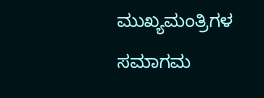ಮುಖ್ಯಮಂತ್ರಿಗಳ ಸಮಾಗಮ